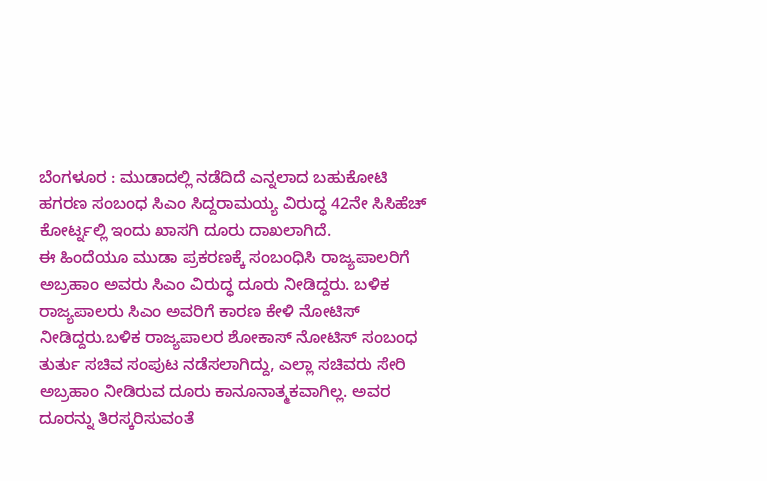ಬೆಂಗಳೂರ : ಮುಡಾದಲ್ಲಿ ನಡೆದಿದೆ ಎನ್ನಲಾದ ಬಹುಕೋಟಿ ಹಗರಣ ಸಂಬಂಧ ಸಿಎಂ ಸಿದ್ದರಾಮಯ್ಯ ವಿರುದ್ಧ 42ನೇ ಸಿಸಿಹೆಚ್ ಕೋರ್ಟ್ನಲ್ಲಿ ಇಂದು ಖಾಸಗಿ ದೂರು ದಾಖಲಾಗಿದೆ.
ಈ ಹಿಂದೆಯೂ ಮುಡಾ ಪ್ರಕರಣಕ್ಕೆ ಸಂಬಂಧಿಸಿ ರಾಜ್ಯಪಾಲರಿಗೆ ಅಬ್ರಹಾಂ ಅವರು ಸಿಎಂ ವಿರುದ್ಧ ದೂರು ನೀಡಿದ್ದರು. ಬಳಿಕ ರಾಜ್ಯಪಾಲರು ಸಿಎಂ ಅವರಿಗೆ ಕಾರಣ ಕೇಳಿ ನೋಟಿಸ್ ನೀಡಿದ್ದರು.ಬಳಿಕ ರಾಜ್ಯಪಾಲರ ಶೋಕಾಸ್ ನೋಟಿಸ್ ಸಂಬಂಧ ತುರ್ತು ಸಚಿವ ಸಂಪುಟ ನಡೆಸಲಾಗಿದ್ದು, ಎಲ್ಲಾ ಸಚಿವರು ಸೇರಿ ಅಬ್ರಹಾಂ ನೀಡಿರುವ ದೂರು ಕಾನೂನಾತ್ಮಕವಾಗಿಲ್ಲ. ಅವರ ದೂರನ್ನು ತಿರಸ್ಕರಿಸುವಂತೆ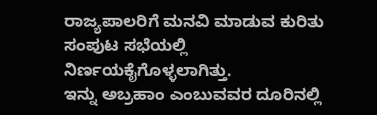ರಾಜ್ಯಪಾಲರಿಗೆ ಮನವಿ ಮಾಡುವ ಕುರಿತು ಸಂಪುಟ ಸಭೆಯಲ್ಲಿ ನಿರ್ಣಯಕೈಗೊಳ್ಳಲಾಗಿತ್ತು.
ಇನ್ನು ಅಬ್ರಹಾಂ ಎಂಬುವವರ ದೂರಿನಲ್ಲಿ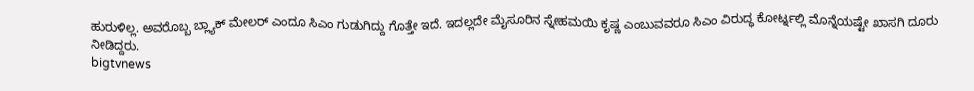ಹುರುಳಿಲ್ಲ. ಅವರೊಬ್ಬ ಬ್ಲ್ಯಾಕ್ ಮೇಲರ್ ಎಂದೂ ಸಿಎಂ ಗುಡುಗಿದ್ದು ಗೊತ್ತೇ ಇದೆ. ಇದಲ್ಲದೇ ಮೈಸೂರಿನ ಸ್ನೇಹಮಯಿ ಕೃಷ್ಣ ಎಂಬುವವರೂ ಸಿಎಂ ವಿರುದ್ಧ ಕೋರ್ಟ್ನಲ್ಲಿ ಮೊನ್ನೆಯಷ್ಟೇ ಖಾಸಗಿ ದೂರು ನೀಡಿದ್ದರು.
bigtvnews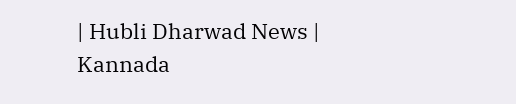| Hubli Dharwad News | Kannada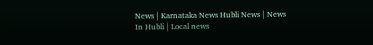News | Karnataka News Hubli News | News In Hubli | Local news